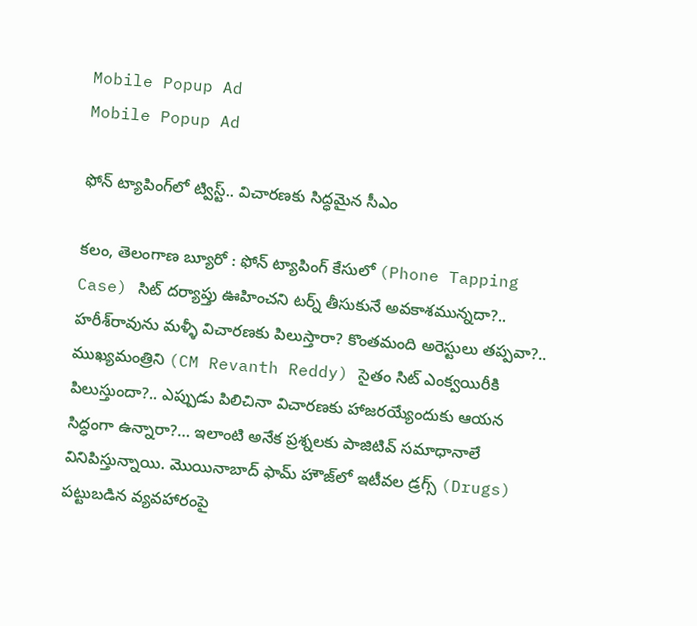Mobile Popup Ad
Mobile Popup Ad

ఫోన్ ట్యాపింగ్‌లో ట్విస్ట్.. విచారణకు సిద్ధమైన సీఎం

కలం, తెలంగాణ బ్యూరో : ఫోన్ ట్యాపింగ్ కేసులో (Phone Tapping Case) సిట్ దర్యాప్తు ఊహించని టర్న్ తీసుకునే అవకాశమున్నదా?.. హరీశ్‌రావును మళ్ళీ విచారణకు పిలుస్తారా? కొంతమంది అరెస్టులు తప్పవా?.. ముఖ్యమంత్రిని (CM Revanth Reddy) సైతం సిట్ ఎంక్వయిరీకి పిలుస్తుందా?.. ఎప్పుడు పిలిచినా విచారణకు హాజరయ్యేందుకు ఆయన సిద్ధంగా ఉన్నారా?… ఇలాంటి అనేక ప్రశ్నలకు పాజిటివ్ సమాధానాలే వినిపిస్తున్నాయి. మొయినాబాద్ ఫామ్ హౌజ్‌లో ఇటీవల డ్రగ్స్ (Drugs) పట్టుబడిన వ్యవహారంపై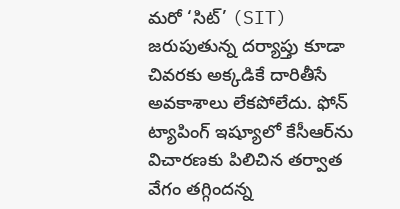మరో ‘సిట్’ (SIT) జరుపుతున్న దర్యాప్తు కూడా చివరకు అక్కడికే దారితీసే అవకాశాలు లేకపోలేదు. ఫోన్ ట్యాపింగ్ ఇష్యూలో కేసీఆర్‌ను విచారణకు పిలిచిన తర్వాత వేగం తగ్గిందన్న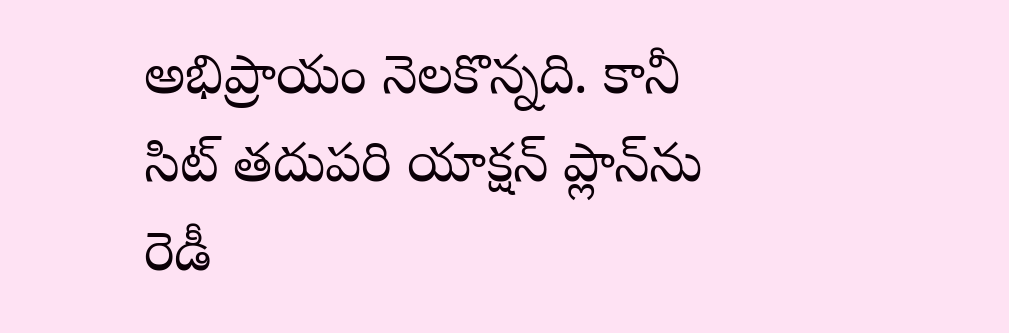అభిప్రాయం నెలకొన్నది. కానీ సిట్ తదుపరి యాక్షన్ ప్లాన్‌ను రెడీ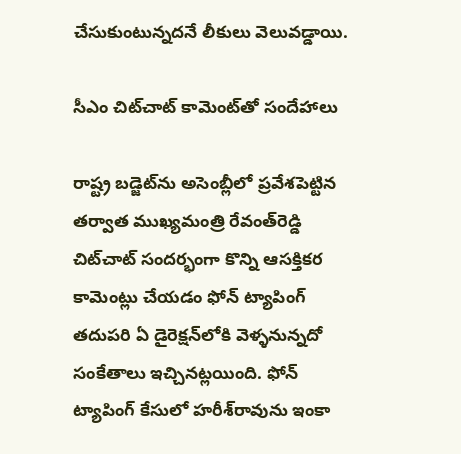చేసుకుంటున్నదనే లీకులు వెలువడ్డాయి.

సీఎం చిట్‌చాట్ కామెంట్‌తో సందేహాలు

రాష్ట్ర బడ్జెట్‌ను అసెంబ్లీలో ప్రవేశపెట్టిన తర్వాత ముఖ్యమంత్రి రేవంత్‌రెడ్డి చిట్‌చాట్ సందర్భంగా కొన్ని ఆసక్తికర కామెంట్లు చేయడం ఫోన్ ట్యాపింగ్ తదుపరి ఏ డైరెక్షన్‌లోకి వెళ్ళనున్నదో సంకేతాలు ఇచ్చినట్లయింది. ఫోన్ ట్యాపింగ్‌ కేసులో హరీశ్‌రావును ఇంకా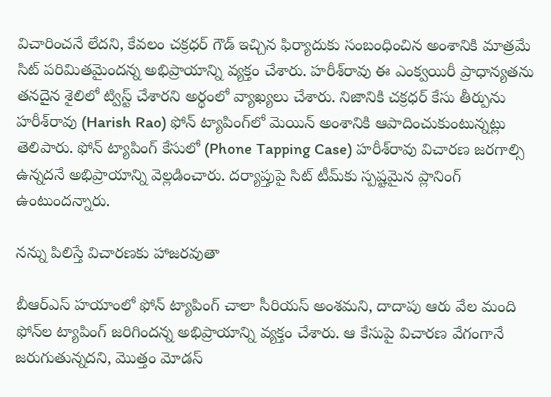విచారించనే లేదని, కేవలం చక్రధర్ గౌడ్ ఇచ్చిన ఫిర్యాదుకు సంబంధించిన అంశానికి మాత్రమే సిట్ పరిమితమైందన్న అభిప్రాయాన్ని వ్యక్తం చేశారు. హరీశ్‌రావు ఈ ఎంక్వయిరీ ప్రాధాన్యతను తనదైన శైలిలో ట్విస్ట్ చేశారని అర్థంలో వ్యాఖ్యలు చేశారు. నిజానికి చక్రధర్ కేసు తీర్పును హరీశ్‌రావు (Harish Rao) ఫోన్ ట్యాపింగ్‌లో మెయిన్ అంశానికి ఆపాదించుకుంటున్నట్లు తెలిపారు. ఫోన్ ట్యాపింగ్‌ కేసులో (Phone Tapping Case) హరీశ్‌రావు విచారణ జరగాల్సి ఉన్నదనే అభిప్రాయాన్ని వెల్లడించారు. దర్యాప్తుపై సిట్ టీమ్‌కు స్పష్టమైన ప్లానింగ్ ఉంటుందన్నారు.

నన్ను పిలిస్తే విచారణకు హాజరవుతా

బీఆర్ఎస్ హయాంలో ఫోన్ ట్యాపింగ్ చాలా సీరియస్ అంశమని, దాదాపు ఆరు వేల మంది ఫోన్‌ల ట్యాపింగ్ జరిగిందన్న అభిప్రాయాన్ని వ్యక్తం చేశారు. ఆ కేసుపై విచారణ వేగంగానే జరుగుతున్నదని, మొత్తం మోడస్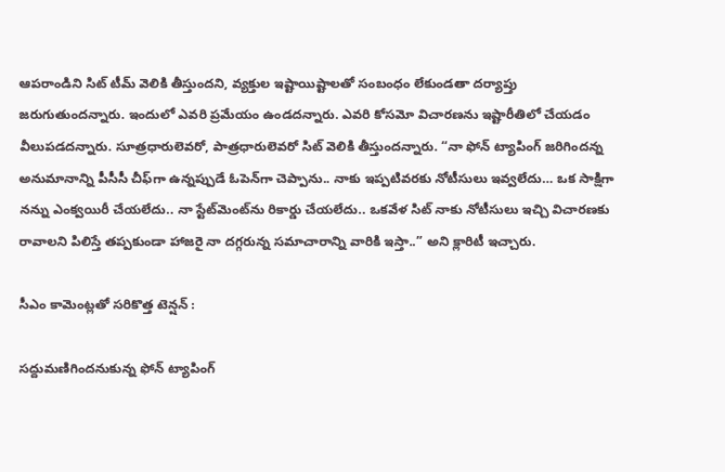ఆపరాండిని సిట్ టీమ్ వెలికి తీస్తుందని, వ్యక్తుల ఇష్టాయిష్టాలతో సంబంధం లేకుండతా దర్యాప్తు జరుగుతుందన్నారు. ఇందులో ఎవరి ప్రమేయం ఉండదన్నారు. ఎవరి కోసమో విచారణను ఇష్టారీతిలో చేయడం వీలుపడదన్నారు. సూత్రధారులెవరో, పాత్రధారులెవరో సిట్ వెలికి తీస్తుందన్నారు. “నా ఫోన్ ట్యాపింగ్ జరిగిందన్న అనుమానాన్ని పీసీసీ చీఫ్‌గా ఉన్నప్పుడే ఓపెన్‌గా చెప్పాను.. నాకు ఇప్పటివరకు నోటీసులు ఇవ్వలేదు… ఒక సాక్షిగా నన్ను ఎంక్వయిరీ చేయలేదు.. నా స్టేట్‌మెంట్‌ను రికార్డు చేయలేదు.. ఒకవేళ సిట్ నాకు నోటీసులు ఇచ్చి విచారణకు రావాలని పిలిస్తే తప్పకుండా హాజరై నా దగ్గరున్న సమాచారాన్ని వారికి ఇస్తా..” అని క్లారిటీ ఇచ్చారు.

సీఎం కామెంట్లతో సరికొత్త టెన్షన్ :

సద్దుమణిగిందనుకున్న ఫోన్ ట్యాపింగ్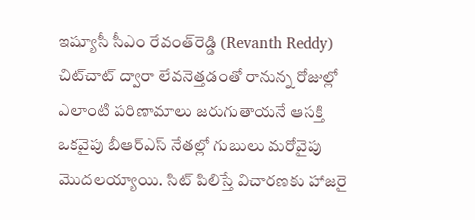ఇష్యూసీ సీఎం రేవంత్‌రెడ్డి (Revanth Reddy) చిట్‌చాట్ ద్వారా లేవనెత్తడంతో రానున్న రోజుల్లో ఎలాంటి పరిణామాలు జరుగుతాయనే ఆసక్తి ఒకవైపు బీఆర్ఎస్ నేతల్లో గుబులు మరోవైపు మొదలయ్యాయి. సిట్ పిలిస్తే విచారణకు హాజరై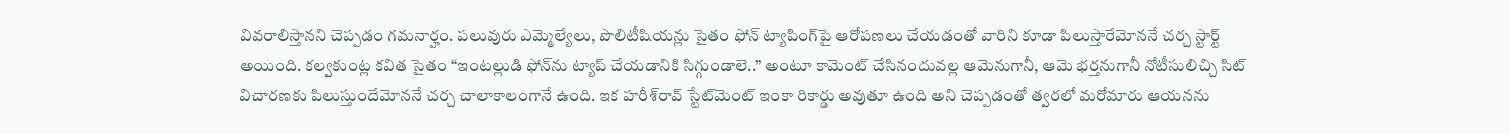వివరాలిస్తానని చెప్పడం గమనార్హం. పలువురు ఎమ్మెల్యేలు, పొలిటీషియన్లు సైతం ఫోన్ ట్యాపింగ్‌పై ఆరోపణలు చేయడంతో వారిని కూడా పిలుస్తారేమోననే చర్చ స్టార్ట్ అయింది. కల్వకుంట్ల కవిత సైతం “ఇంటల్లుడి ఫోన్‌ను ట్యాప్ చేయడానికి సిగ్గుండాలె..” అంటూ కామెంట్ చేసినందువల్ల ఆమెనుగానీ, ఆమె భర్తనుగానీ నోటీసులిచ్చి సిట్ విచారణకు పిలుస్తుందేమోననే చర్చ చాలాకాలంగానే ఉంది. ఇక హరీశ్‌రావ్ స్టేట్‌మెంట్ ఇంకా రికార్డు అవుతూ ఉంది అని చెప్పడంతో త్వరలో మరోమారు ఆయనను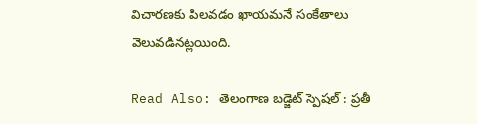విచారణకు పిలవడం ఖాయమనే సంకేతాలు వెలువడినట్లయింది.

Read Also: తెలంగాణ బడ్జెట్ స్పెషల్ : ప్రతీ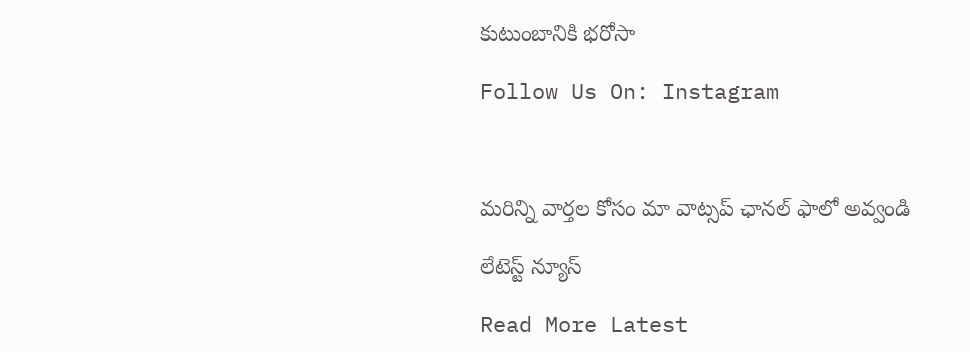కుటుంబానికి భరోసా

Follow Us On: Instagram



మ‌రిన్ని వార్త‌ల కోసం మా వాట్స‌ప్ ఛాన‌ల్ ఫాలో అవ్వండి

లేటెస్ట్ న్యూస్‌

Read More Latest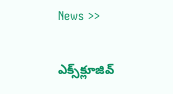News >>

ఎక్స్‌క్లూజివ్‌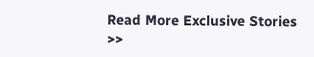Read More Exclusive Stories >>